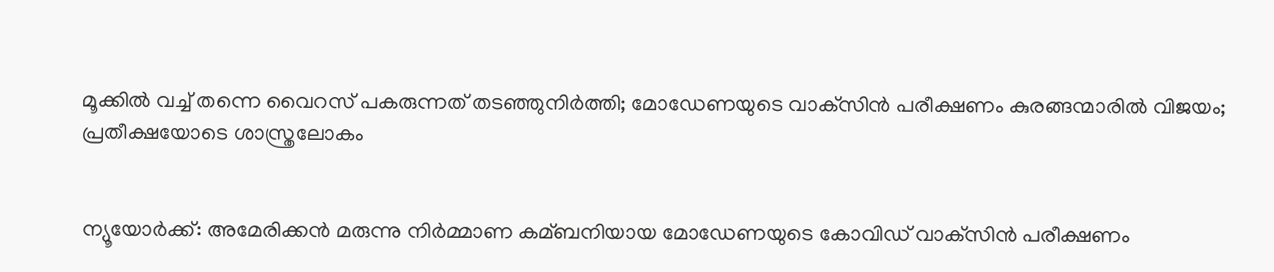മൂക്കില്‍ വച്ച്‌ തന്നെ വൈറസ് പകരുന്നത് തടഞ്ഞുനിര്‍ത്തി; മോഡേണയുടെ വാക്‌സിന്‍ പരീക്ഷണം കുരങ്ങന്മാരില്‍ വിജയം; പ്രതീക്ഷയോടെ ശാസ്ത്രലോകം


ന്യൂയോര്‍ക്ക്: അമേരിക്കന്‍ മരുന്നു നിര്‍മ്മാണ കമ്ബനിയായ മോഡേണയുടെ കോവിഡ് വാക്‌സിന്‍ പരീക്ഷണം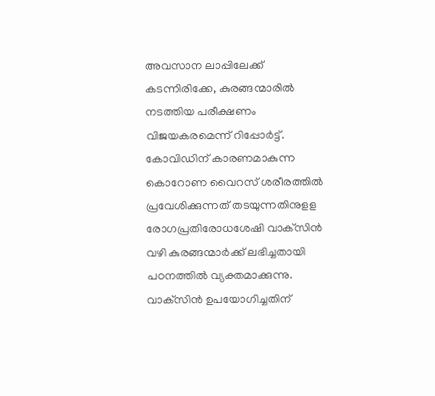അവസാന ലാപ്പിലേക്ക് കടന്നിരിക്കേ, കുരങ്ങന്മാരില്‍ നടത്തിയ പരീക്ഷണം വിജയകരമെന്ന് റിപ്പോര്‍ട്ട്. കോവിഡിന് കാരണമാകുന്ന കൊറോണ വൈറസ് ശരീരത്തില്‍ പ്രവേശിക്കുന്നത് തടയുന്നതിനുളള രോഗപ്രതിരോധശേഷി വാക്‌സിന്‍ വഴി കുരങ്ങന്മാര്‍ക്ക് ലഭിച്ചതായി പഠനത്തില്‍ വ്യക്തമാക്കുന്നു. വാക്‌സിന്‍ ഉപയോഗിച്ചതിന്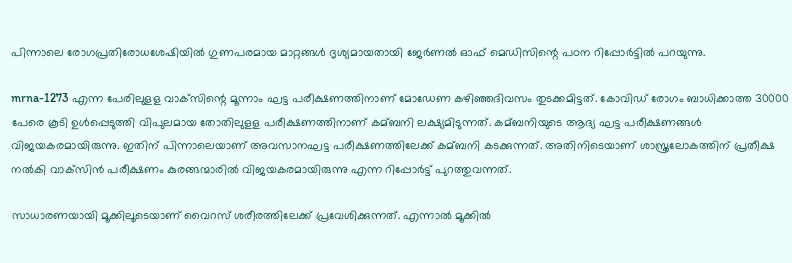പിന്നാലെ രോഗപ്രതിരോധശേഷിയില്‍ ഗുണപരമായ മാറ്റങ്ങള്‍ ദൃശ്യമായതായി ജേര്‍ണല്‍ ഓഫ് മെഡിസിന്റെ പഠന റിപ്പോര്‍ട്ടില്‍ പറയുന്നു.

mrna-1273 എന്ന പേരിലുളള വാക്‌സിന്റെ മൂന്നാം ഘട്ട പരീക്ഷണത്തിനാണ് മോഡേണ കഴിഞ്ഞദിവസം തുടക്കമിട്ടത്. കോവിഡ് രോഗം ബാധിക്കാത്ത 30000 പേരെ കൂടി ഉള്‍പ്പെടുത്തി വിപുലമായ തോതിലുളള പരീക്ഷണത്തിനാണ് കമ്ബനി ലക്ഷ്യമിടുന്നത്. കമ്ബനിയുടെ ആദ്യ ഘട്ട പരീക്ഷണങ്ങള്‍ വിജയകരമായിരുന്നു. ഇതിന് പിന്നാലെയാണ് അവസാനഘട്ട പരീക്ഷണത്തിലേക്ക് കമ്ബനി കടക്കുന്നത്. അതിനിടെയാണ് ശാസ്ത്രലോകത്തിന് പ്രതീക്ഷ നല്‍കി വാക്‌സിന്‍ പരീക്ഷണം കുരങ്ങന്മാരില്‍ വിജയകരമായിരുന്നു എന്ന റിപ്പോര്‍ട്ട് പുറത്തുവന്നത്.

സാധാരണയായി മൂക്കിലൂടെയാണ് വൈറസ് ശരീരത്തിലേക്ക് പ്രവേശിക്കുന്നത്. എന്നാല്‍ മൂക്കില്‍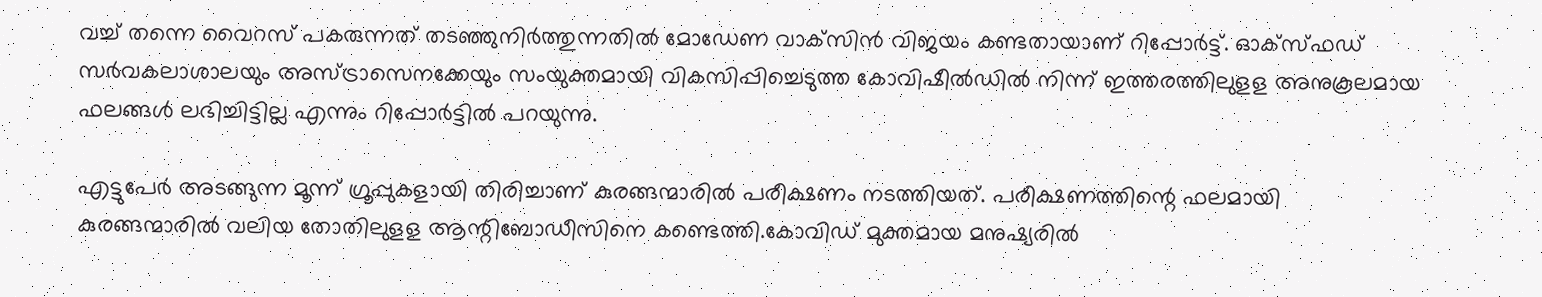വച്ച്‌ തന്നെ വൈറസ് പകരുന്നത് തടഞ്ഞുനിര്‍ത്തുന്നതില്‍ മോഡേണ വാക്‌സിന്‍ വിജയം കണ്ടതായാണ് റിപ്പോര്‍ട്ട്. ഓക്‌സ്ഫഡ് സര്‍വകലാശാലയും അസ്ട്രാസെനക്കേയും സംയുക്തമായി വികസിപ്പിച്ചെടുത്ത കോവിഷീല്‍ഡില്‍ നിന്ന് ഇത്തരത്തിലുളള അനുകൂലമായ ഫലങ്ങള്‍ ലഭിച്ചിട്ടില്ല എന്നും റിപ്പോര്‍ട്ടില്‍ പറയുന്നു.

എട്ടുപേര്‍ അടങ്ങുന്ന മൂന്ന് ഗ്രൂപ്പുകളായി തിരിച്ചാണ് കുരങ്ങന്മാരില്‍ പരീക്ഷണം നടത്തിയത്. പരീക്ഷണത്തിന്റെ ഫലമായി കുരങ്ങന്മാരില്‍ വലിയ തോതിലുളള ആന്റിബോഡീസിനെ കണ്ടെത്തി.കോവിഡ് മുക്തമായ മനുഷ്യരില്‍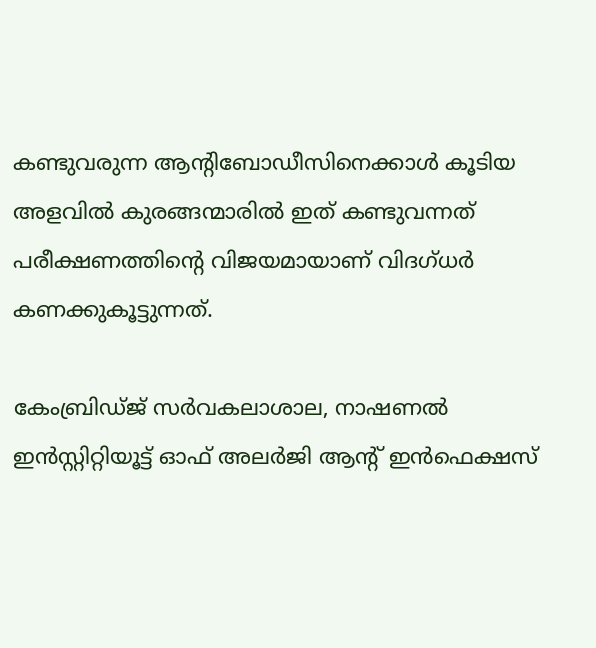കണ്ടുവരുന്ന ആന്റിബോഡീസിനെക്കാള്‍ കൂടിയ അളവില്‍ കുരങ്ങന്മാരില്‍ ഇത് കണ്ടുവന്നത് പരീക്ഷണത്തിന്റെ വിജയമായാണ് വിദഗ്ധര്‍ കണക്കുകൂട്ടുന്നത്.

കേംബ്രിഡ്ജ് സര്‍വകലാശാല, നാഷണല്‍ ഇന്‍സ്റ്റിറ്റിയൂട്ട് ഓഫ് അലര്‍ജി ആന്റ് ഇന്‍ഫെക്ഷസ്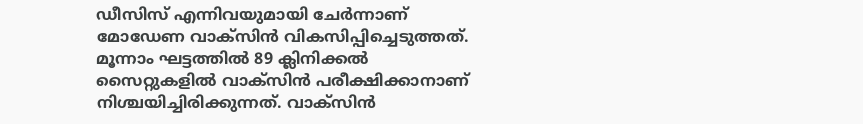ഡീസിസ് എന്നിവയുമായി ചേര്‍ന്നാണ് മോഡേണ വാക്‌സിന്‍ വികസിപ്പിച്ചെടുത്തത്. മൂന്നാം ഘട്ടത്തില്‍ 89 ക്ലിനിക്കല്‍ സൈറ്റുകളില്‍ വാക്‌സിന്‍ പരീക്ഷിക്കാനാണ് നിശ്ചയിച്ചിരിക്കുന്നത്. വാക്‌സിന്‍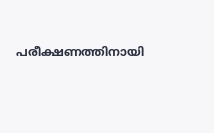പരീക്ഷണത്തിനായി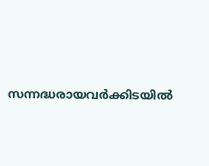സന്നദ്ധരായവര്‍ക്കിടയില്‍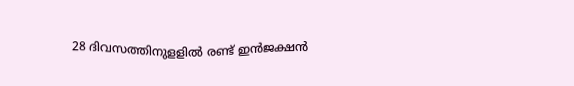28 ദിവസത്തിനുളളില്‍ രണ്ട് ഇന്‍ജക്ഷന്‍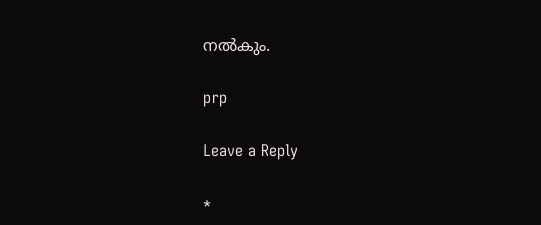നല്‍കും.

prp

Leave a Reply

*